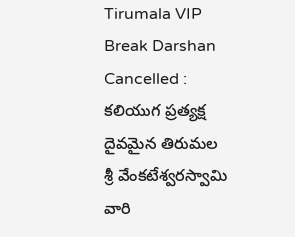Tirumala VIP Break Darshan Cancelled : కలియుగ ప్రత్యక్ష దైవమైన తిరుమల శ్రీ వేంకటేశ్వరస్వామి వారి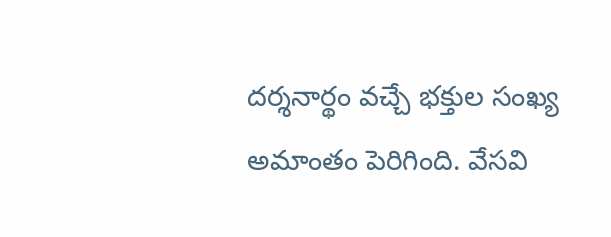దర్శనార్థం వచ్చే భక్తుల సంఖ్య అమాంతం పెరిగింది. వేసవి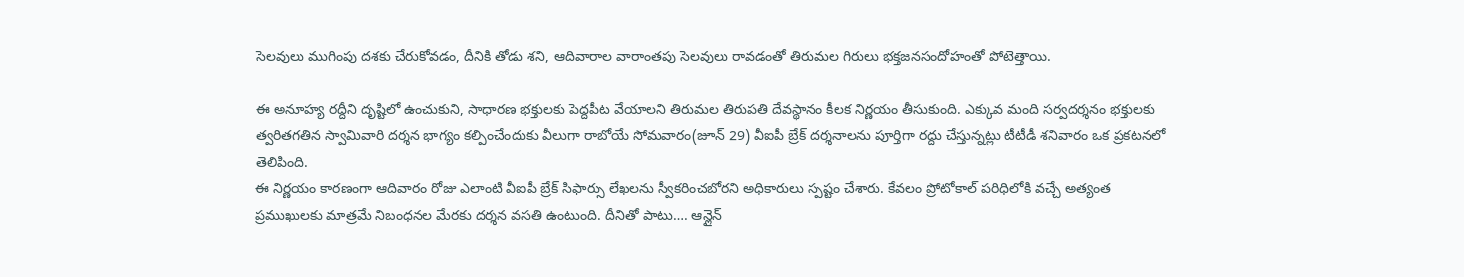సెలవులు ముగింపు దశకు చేరుకోవడం, దీనికి తోడు శని, ఆదివారాల వారాంతపు సెలవులు రావడంతో తిరుమల గిరులు భక్తజనసందోహంతో పోటెత్తాయి.

ఈ అనూహ్య రద్దీని దృష్టిలో ఉంచుకుని, సాధారణ భక్తులకు పెద్దపీట వేయాలని తిరుమల తిరుపతి దేవస్థానం కీలక నిర్ణయం తీసుకుంది. ఎక్కువ మంది సర్వదర్శనం భక్తులకు త్వరితగతిన స్వామివారి దర్శన భాగ్యం కల్పించేందుకు వీలుగా రాబోయే సోమవారం(జూన్ 29) వీఐపీ బ్రేక్ దర్శనాలను పూర్తిగా రద్దు చేస్తున్నట్లు టీటీడీ శనివారం ఒక ప్రకటనలో తెలిపింది.
ఈ నిర్ణయం కారణంగా ఆదివారం రోజు ఎలాంటి వీఐపీ బ్రేక్ సిఫార్సు లేఖలను స్వీకరించబోరని అధికారులు స్పష్టం చేశారు. కేవలం ప్రోటోకాల్ పరిధిలోకి వచ్చే అత్యంత ప్రముఖులకు మాత్రమే నిబంధనల మేరకు దర్శన వసతి ఉంటుంది. దీనితో పాటు…. ఆన్లైన్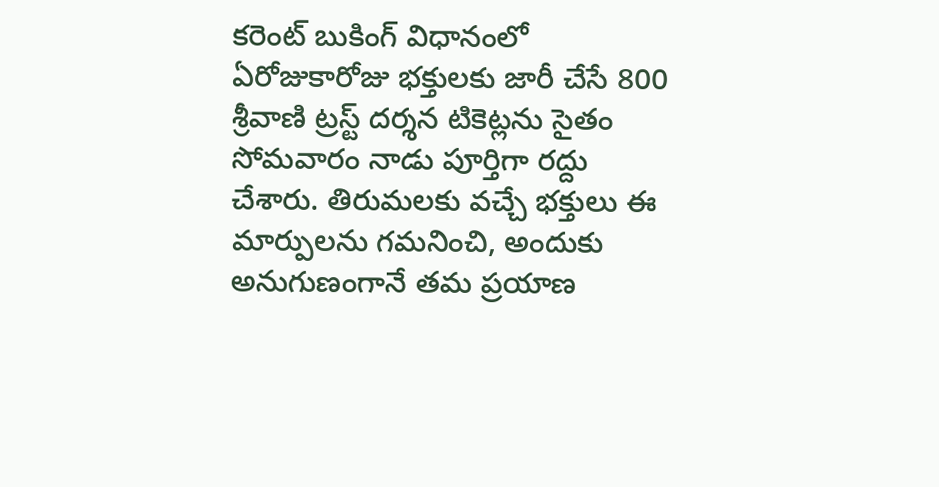కరెంట్ బుకింగ్ విధానంలో ఏరోజుకారోజు భక్తులకు జారీ చేసే 800 శ్రీవాణి ట్రస్ట్ దర్శన టికెట్లను సైతం సోమవారం నాడు పూర్తిగా రద్దు చేశారు. తిరుమలకు వచ్చే భక్తులు ఈ మార్పులను గమనించి, అందుకు అనుగుణంగానే తమ ప్రయాణ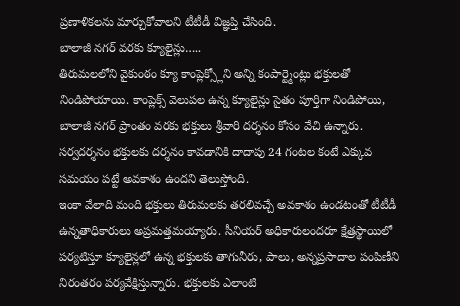ప్రణాళికలను మార్చుకోవాలని టీటీడీ విజ్ఞప్తి చేసింది.
బాలాజీ నగర్ వరకు క్యూలైన్లు…..
తిరుమలలోని వైకుంఠం క్యూ కాంప్లెక్స్లోని అన్ని కంపార్ట్మెంట్లు భక్తులతో నిండిపోయాయి. కాంప్లెక్స్ వెలుపల ఉన్న క్యూలైన్లు సైతం పూర్తిగా నిండిపోయి, బాలాజీ నగర్ ప్రాంతం వరకు భక్తులు శ్రీవారి దర్శనం కోసం వేచి ఉన్నారు. సర్వదర్శనం భక్తులకు దర్శనం కావడానికి దాదాపు 24 గంటల కంటే ఎక్కువ సమయం పట్టే అవకాశం ఉందని తెలుస్తోంది.
ఇంకా వేలాది మంది భక్తులు తిరుమలకు తరలివచ్చే అవకాశం ఉండటంతో టీటీడీ ఉన్నతాధికారులు అప్రమత్తమయ్యారు. సీనియర్ అధికారులందరూ క్షేత్రస్థాయిలో పర్యటిస్తూ క్యూలైన్లలో ఉన్న భక్తులకు తాగునీరు, పాలు, అన్నప్రసాదాల పంపిణీని నిరంతరం పర్యవేక్షిస్తున్నారు. భక్తులకు ఎలాంటి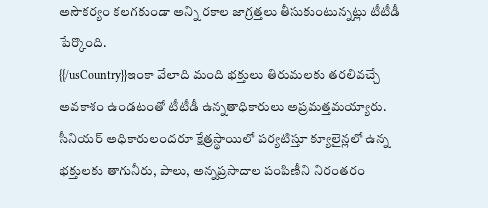అసౌకర్యం కలగకుండా అన్ని రకాల జాగ్రత్తలు తీసుకుంటున్నట్లు టీటీడీ పేర్కొంది.
{{/usCountry}}ఇంకా వేలాది మంది భక్తులు తిరుమలకు తరలివచ్చే అవకాశం ఉండటంతో టీటీడీ ఉన్నతాధికారులు అప్రమత్తమయ్యారు. సీనియర్ అధికారులందరూ క్షేత్రస్థాయిలో పర్యటిస్తూ క్యూలైన్లలో ఉన్న భక్తులకు తాగునీరు, పాలు, అన్నప్రసాదాల పంపిణీని నిరంతరం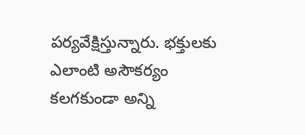పర్యవేక్షిస్తున్నారు. భక్తులకు ఎలాంటి అసౌకర్యం కలగకుండా అన్ని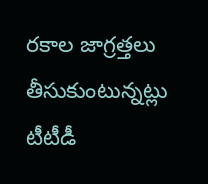రకాల జాగ్రత్తలు తీసుకుంటున్నట్లు టీటీడీ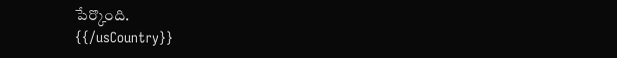పేర్కొంది.
{{/usCountry}}